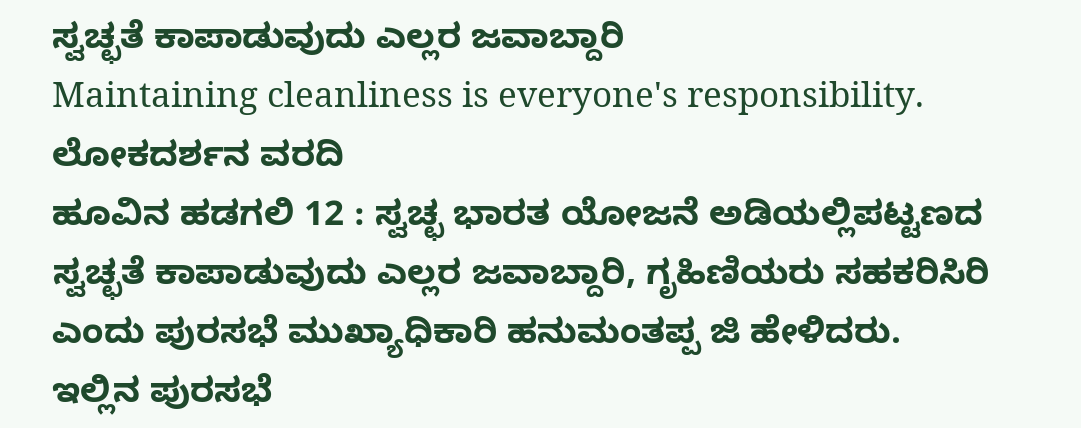ಸ್ವಚ್ಛತೆ ಕಾಪಾಡುವುದು ಎಲ್ಲರ ಜವಾಬ್ದಾರಿ
Maintaining cleanliness is everyone's responsibility.
ಲೋಕದರ್ಶನ ವರದಿ
ಹೂವಿನ ಹಡಗಲಿ 12 : ಸ್ವಚ್ಛ ಭಾರತ ಯೋಜನೆ ಅಡಿಯಲ್ಲಿಪಟ್ಟಣದ ಸ್ವಚ್ಛತೆ ಕಾಪಾಡುವುದು ಎಲ್ಲರ ಜವಾಬ್ದಾರಿ, ಗೃಹಿಣಿಯರು ಸಹಕರಿಸಿರಿ ಎಂದು ಪುರಸಭೆ ಮುಖ್ಯಾಧಿಕಾರಿ ಹನುಮಂತಪ್ಪ ಜಿ ಹೇಳಿದರು. ಇಲ್ಲಿನ ಪುರಸಭೆ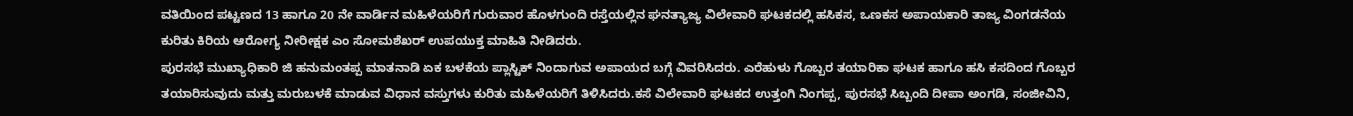ವತಿಯಿಂದ ಪಟ್ಟಣದ 13 ಹಾಗೂ 20 ನೇ ವಾರ್ಡಿನ ಮಹಿಳೆಯರಿಗೆ ಗುರುವಾರ ಹೊಳಗುಂದಿ ರಸ್ತೆಯಲ್ಲಿನ ಘನತ್ಯಾಜ್ಯ ವಿಲೇವಾರಿ ಘಟಕದಲ್ಲಿ ಹಸಿಕಸ, ಒಣಕಸ ಅಪಾಯಕಾರಿ ತಾಜ್ಯ ವಿಂಗಡನೆಯ ಕುರಿತು ಕಿರಿಯ ಆರೋಗ್ಯ ನೀರೀಕ್ಷಕ ಎಂ ಸೋಮಶೆಖರ್ ಉಪಯುಕ್ತ ಮಾಹಿತಿ ನೀಡಿದರು.
ಪುರಸಭೆ ಮುಖ್ಯಾಧಿಕಾರಿ ಜಿ ಹನುಮಂತಪ್ಪ ಮಾತನಾಡಿ ಏಕ ಬಳಕೆಯ ಪ್ಲಾಸ್ಟಿಕ್ ನಿಂದಾಗುವ ಅಪಾಯದ ಬಗ್ಗೆ ವಿವರಿಸಿದರು. ಎರೆಹುಳು ಗೊಬ್ಬರ ತಯಾರಿಕಾ ಘಟಕ ಹಾಗೂ ಹಸಿ ಕಸದಿಂದ ಗೊಬ್ಬರ ತಯಾರಿಸುವುದು ಮತ್ತು ಮರುಬಳಕೆ ಮಾಡುವ ವಿಧಾನ ವಸ್ತುಗಳು ಕುರಿತು ಮಹಿಳೆಯರಿಗೆ ತಿಳಿಸಿದರು.ಕಸೆ ವಿಲೇವಾರಿ ಘಟಕದ ಉತ್ತಂಗಿ ನಿಂಗಪ್ಪ, ಪುರಸಭೆ ಸಿಬ್ಬಂದಿ ದೀಪಾ ಅಂಗಡಿ, ಸಂಜೀವಿನಿ,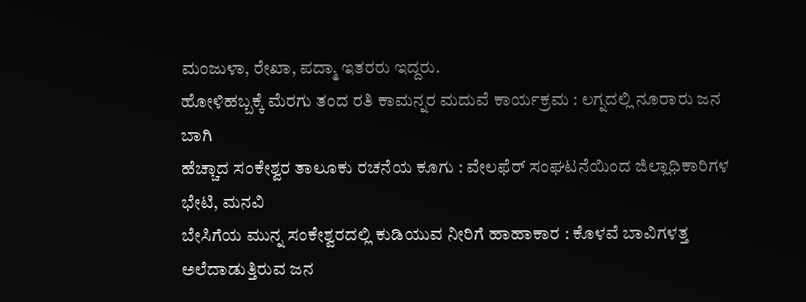ಮಂಜುಳಾ, ರೇಖಾ, ಪದ್ಮಾ ಇತರರು ಇದ್ದರು.
ಹೋಳಿಹಬ್ಬಕ್ಕೆ ಮೆರಗು ತಂದ ರತಿ ಕಾಮನ್ನರ ಮದುವೆ ಕಾರ್ಯಕ್ರಮ : ಲಗ್ನದಲ್ಲಿ ನೂರಾರು ಜನ ಬಾಗಿ
ಹೆಚ್ಚಾದ ಸಂಕೇಶ್ವರ ತಾಲೂಕು ರಚನೆಯ ಕೂಗು : ವೇಲಫೆರ್ ಸಂಘಟನೆಯಿಂದ ಜಿಲ್ಲಾಧಿಕಾರಿಗಳ ಭೇಟಿ, ಮನವಿ
ಬೇಸಿಗೆಯ ಮುನ್ನ ಸಂಕೇಶ್ವರದಲ್ಲಿ ಕುಡಿಯುವ ನೀರಿಗೆ ಹಾಹಾಕಾರ : ಕೊಳವೆ ಬಾವಿಗಳತ್ತ ಅಲೆದಾಡುತ್ತಿರುವ ಜನ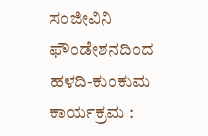ಸಂಜೀವಿನಿ ಫೌಂಡೇಶನದಿಂದ ಹಳದಿ-ಕುಂಕುಮ ಕಾರ್ಯಕ್ರಮ :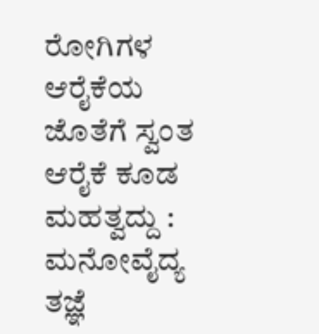ರೋಗಿಗಳ ಆರೈಕೆಯ ಜೊತೆಗೆ ಸ್ವಂತ ಆರೈಕೆ ಕೂಡ ಮಹತ್ವದ್ದು : ಮನೋವೈದ್ಯ ತಜ್ಞೆ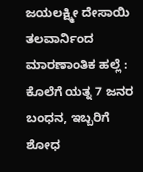ಜಯಲಕ್ಷ್ಮೀ ದೇಸಾಯಿ
ತಲವಾರ್ನಿಂದ ಮಾರಣಾಂತಿಕ ಹಲ್ಲೆ : ಕೊಲೆಗೆ ಯತ್ನ 7 ಜನರ ಬಂಧನ, ಇಬ್ಬರಿಗೆ ಶೋಧ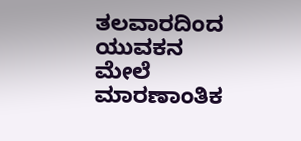ತಲವಾರದಿಂದ ಯುವಕನ ಮೇಲೆ ಮಾರಣಾಂತಿಕ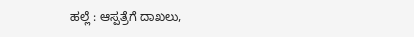ಹಲ್ಲೆ : ಆಸ್ಪತ್ರೆಗೆ ದಾಖಲು,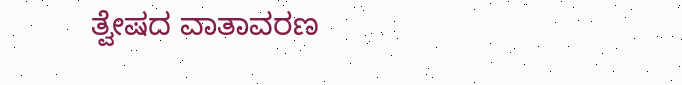ತ್ವೇಷದ ವಾತಾವರಣ